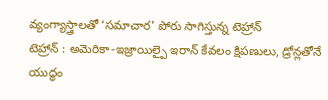వ్యంగ్యాస్త్రాలతో ‘సమాచార’ పోరు సాగిస్తున్న టెహ్రాన్
టెహ్రాన్ : అమెరికా-ఇజ్రాయిల్పై ఇరాన్ కేవలం క్షిపణులు, డ్రోన్లతోనే యుద్ధం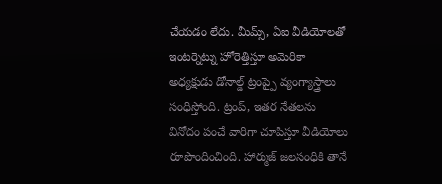చేయడం లేదు. మీమ్స్, ఏఐ వీడియోలతో ఇంటర్నెట్ను హోరెత్తిస్తూ అమెరికా అధ్యక్షుడు డోనాల్డ్ ట్రంప్పై వ్యంగ్యాస్త్రాలు సంధిస్తోంది. ట్రంప్, ఇతర నేతలను వినోదం పంచే వారిగా చూపిస్తూ వీడియోలు రూపొందించింది. హార్ముజ్ జలసంధికి తానే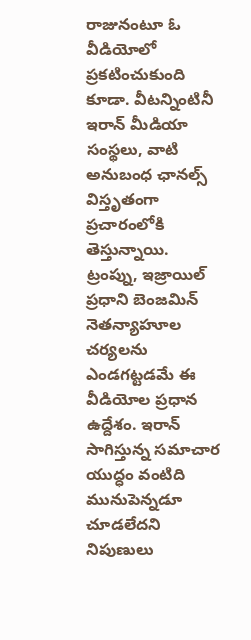రాజునంటూ ఓ వీడియోలో ప్రకటించుకుంది కూడా. వీటన్నింటినీ ఇరాన్ మీడియా సంస్థలు, వాటి అనుబంధ ఛానల్స్ విస్తృతంగా ప్రచారంలోకి తెస్తున్నాయి. ట్రంప్ను, ఇజ్రాయిల్ ప్రధాని బెంజమిన్ నెతన్యాహూల చర్యలను ఎండగట్టడమే ఈ వీడియోల ప్రధాన ఉద్దేశం. ఇరాన్ సాగిస్తున్న సమాచార యుద్ధం వంటిది మునుపెన్నడూ చూడలేదని నిపుణులు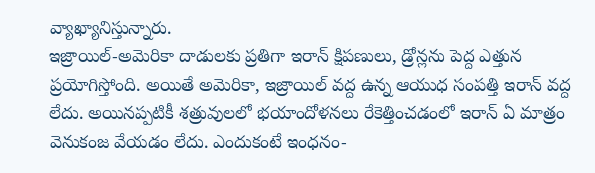వ్యాఖ్యానిస్తున్నారు.
ఇజ్రాయిల్-అమెరికా దాడులకు ప్రతిగా ఇరాన్ క్షిపణులు, డ్రోన్లను పెద్ద ఎత్తున ప్రయోగిస్తోంది. అయితే అమెరికా, ఇజ్రాయిల్ వద్ద ఉన్న ఆయుధ సంపత్తి ఇరాన్ వద్ద లేదు. అయినప్పటికీ శత్రువులలో భయాందోళనలు రేకెత్తించడంలో ఇరాన్ ఏ మాత్రం వెనుకంజ వేయడం లేదు. ఎందుకంటే ఇంధనం-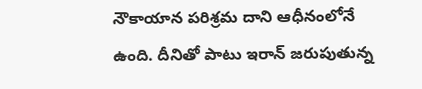నౌకాయాన పరిశ్రమ దాని ఆధీనంలోనే ఉంది. దీనితో పాటు ఇరాన్ జరుపుతున్న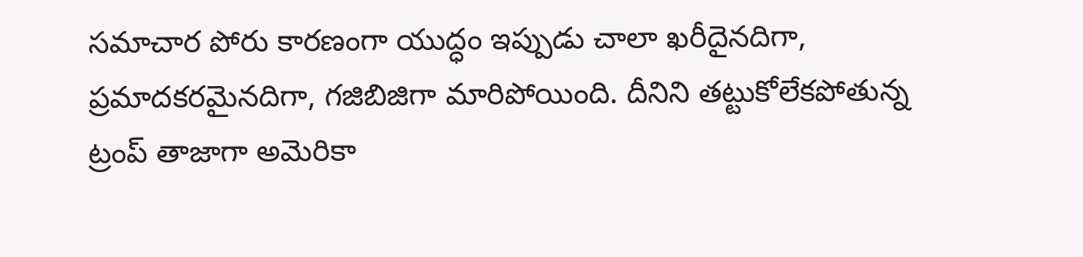సమాచార పోరు కారణంగా యుద్ధం ఇప్పుడు చాలా ఖరీదైనదిగా, ప్రమాదకరమైనదిగా, గజిబిజిగా మారిపోయింది. దీనిని తట్టుకోలేకపోతున్న ట్రంప్ తాజాగా అమెరికా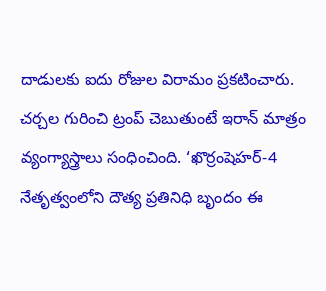దాడులకు ఐదు రోజుల విరామం ప్రకటించారు. చర్చల గురించి ట్రంప్ చెబుతుంటే ఇరాన్ మాత్రం వ్యంగ్యాస్త్రాలు సంధించింది. ‘ఖొర్రంషెహర్-4 నేతృత్వంలోని దౌత్య ప్రతినిధి బృందం ఈ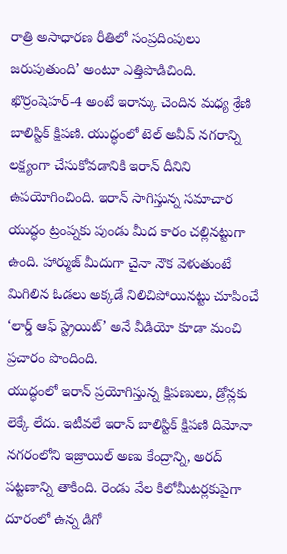రాత్రి అసాధారణ రీతిలో సంప్రదింపులు జరుపుతుంది’ అంటూ ఎత్తిపొడిచింది. ఖొర్రంషెహర్-4 అంటే ఇరాన్కు చెందిన మధ్య శ్రేణి బాలిస్టిక్ క్షిపణి. యుద్ధంలో టెల్ అవీవ్ నగరాన్ని లక్ష్యంగా చేసుకోవడానికి ఇరాన్ దీనిని ఉపయోగించింది. ఇరాన్ సాగిస్తున్న సమాచార యుద్ధం ట్రంప్నకు పుండు మీద కారం చల్లినట్టుగా ఉంది. హార్ముజ్ మీదుగా చైనా నౌక వెళుతుంటే మిగిలిన ఓడలు అక్కడే నిలిచిపోయినట్టు చూపించే ‘లార్డ్ ఆఫ్ స్ట్రెయిట్’ అనే వీడియో కూడా మంచి ప్రచారం పొందింది.
యుద్ధంలో ఇరాన్ ప్రయోగిస్తున్న క్షిపణులు, డ్రోన్లకు లెక్కే లేదు. ఇటీవలే ఇరాన్ బాలిస్టిక్ క్షిపణి దిమోనా నగరంలోని ఇజ్రాయిల్ అణు కేంద్రాన్ని, అరద్ పట్టణాన్ని తాకింది. రెండు వేల కిలోమీటర్లకుపైగా దూరంలో ఉన్న డిగో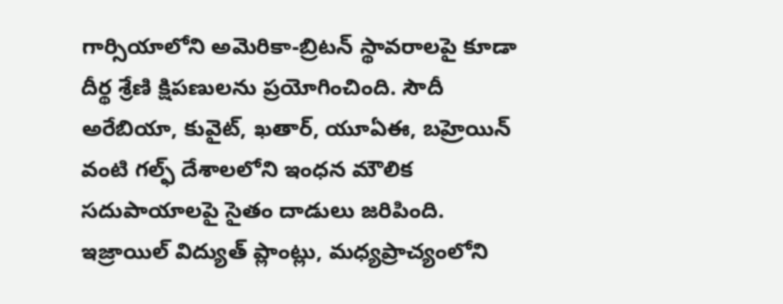గార్సియాలోని అమెరికా-బ్రిటన్ స్థావరాలపై కూడా దీర్థ శ్రేణి క్షిపణులను ప్రయోగించింది. సౌదీ అరేబియా, కువైట్, ఖతార్, యూఏఈ, బహ్రెయిన్ వంటి గల్ఫ్ దేశాలలోని ఇంధన మౌలిక సదుపాయాలపై సైతం దాడులు జరిపింది. ఇజ్రాయిల్ విద్యుత్ ప్లాంట్లు, మధ్యప్రాచ్యంలోని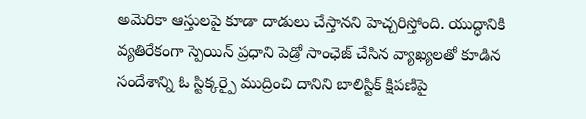అమెరికా ఆస్తులపై కూడా దాడులు చేస్తానని హెచ్చరిస్తోంది. యుద్ధానికి వ్యతిరేకంగా స్పెయిన్ ప్రధాని పెడ్రో సాంఛెజ్ చేసిన వ్యాఖ్యలతో కూడిన సందేశాన్ని ఓ స్టిక్కర్పై ముద్రించి దానిని బాలిస్టిక్ క్షిపణిపై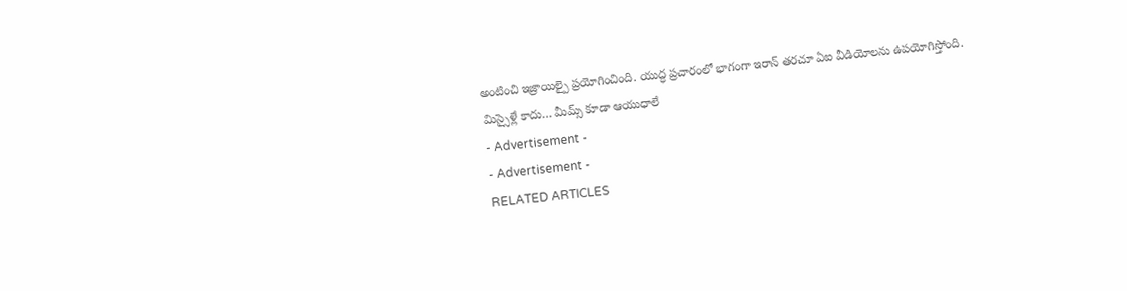అంటించి ఇజ్రాయిల్పై ప్రయోగించింది. యుద్ధ ప్రచారంలో భాగంగా ఇరాన్ తరచూ ఏఐ వీడియోలను ఉపయోగిస్తోంది.
మిస్సైళ్లే కాదు… మీమ్స్ కూడా ఆయుధాలే
- Advertisement -
- Advertisement -
RELATED ARTICLES